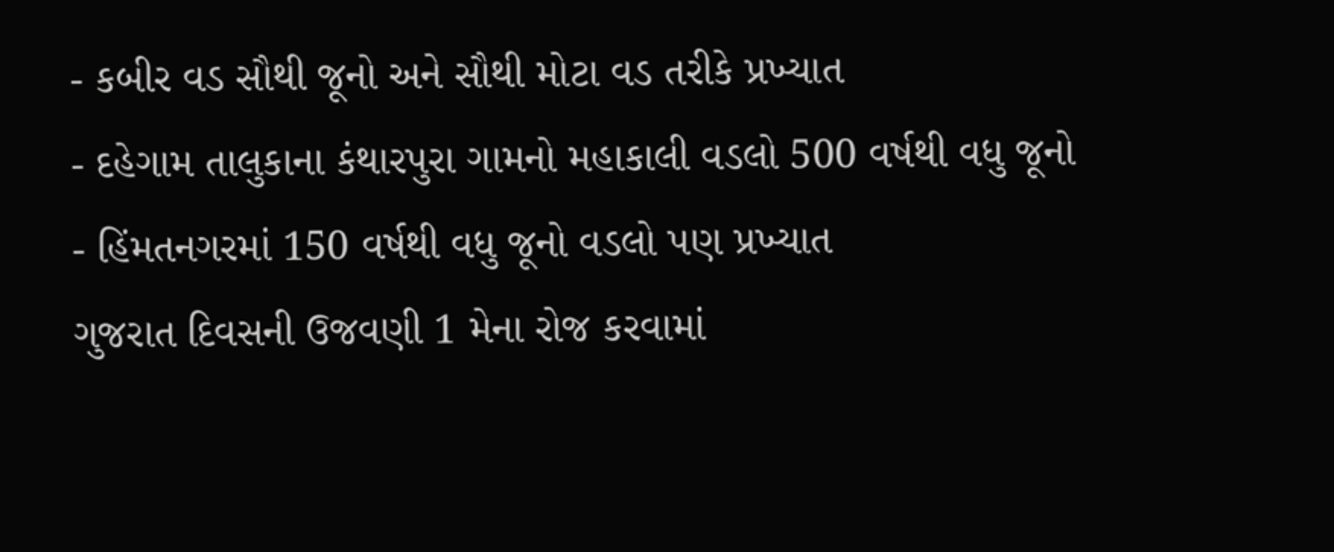- કબીર વડ સૌથી જૂનો અને સૌથી મોટા વડ તરીકે પ્રખ્યાત
- દહેગામ તાલુકાના કંથારપુરા ગામનો મહાકાલી વડલો 500 વર્ષથી વધુ જૂનો
- હિંમતનગરમાં 150 વર્ષથી વધુ જૂનો વડલો પણ પ્રખ્યાત
ગુજરાત દિવસની ઉજવણી 1 મેના રોજ કરવામાં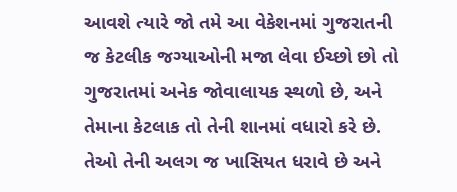આવશે ત્યારે જો તમે આ વેકેશનમાં ગુજરાતની જ કેટલીક જગ્યાઓની મજા લેવા ઈચ્છો છો તો ગુજરાતમાં અનેક જોવાલાયક સ્થળો છે, અને તેમાના કેટલાક તો તેની શાનમાં વધારો કરે છે. તેઓ તેની અલગ જ ખાસિયત ધરાવે છે અને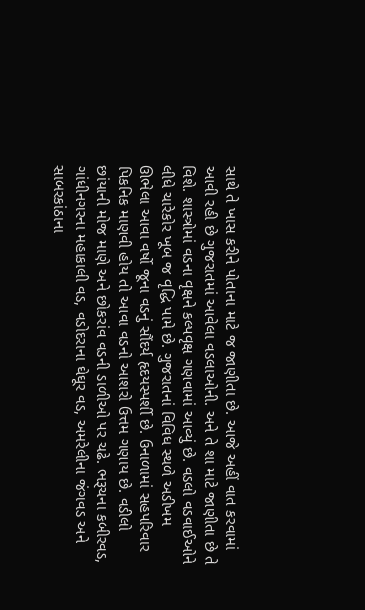સાથે તે ખાસ કરીને પોતાના માટે જ જાણીતા છે. આજે અહીં વાત કરવામાં આવી રહી છે ગુજરાતમાં આવેલા વડલાઓની. અને તે શા માટે જાણીતા છે તે વિશે. શાસ્ત્રોમાં વડના વૃક્ષને કલ્પવૃક્ષ ગણવામાં આવ્યું છે. વડલો વડવાઈઓને લીધે ચારેકોર ખૂબ જ વૃદ્ધિ પામે છે. ગુજરાતનાં વિવિધ સ્થળે અડીખમ ઊભેલા આવા વર્ષો જૂના વડનું સૌંદર્ય હૃદયસ્પર્શી છે. ઉનાળામાં સહપરિવાર પિકનિક માણવી હોય તો આવા વડનો આશરો ઉત્તમ ગણાય છે. વડીલો છાંયાની મોજ માણે અને છોકરાંવ વડની ડાળીઓ પર ચઢે. ભરૂચના કબીરવડ, ગાંધીનગરના મહાકાલી વડ, વડોદરાના ઘેઘૂર વડ, અમરેલીના જંગવડ અને સાબરકાંઠાના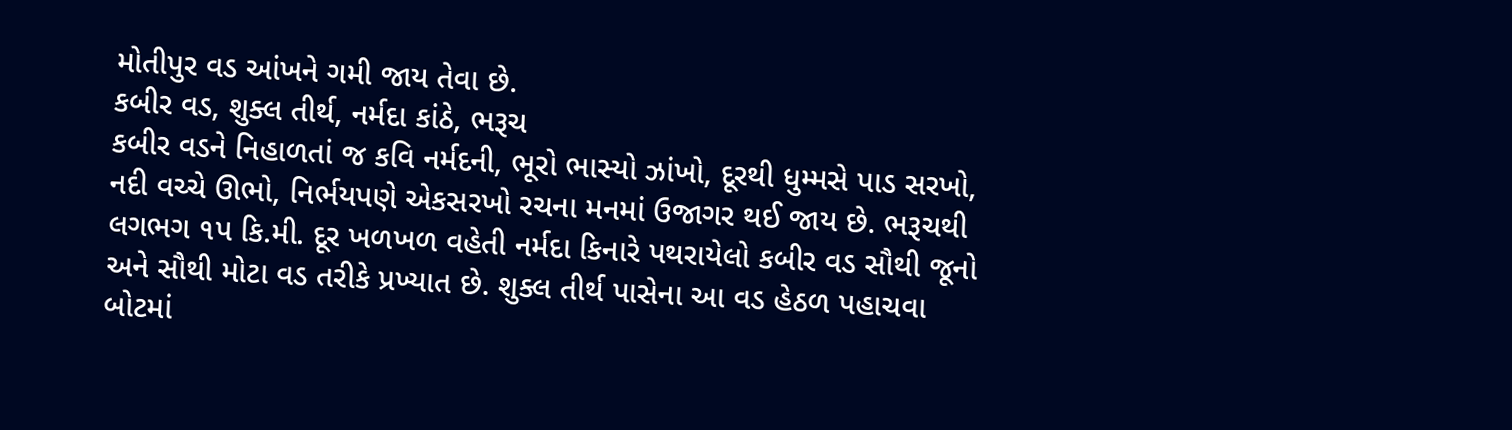મોતીપુર વડ આંખને ગમી જાય તેવા છે.
કબીર વડ, શુક્લ તીર્થ, નર્મદા કાંઠે, ભરૂચ
કબીર વડને નિહાળતાં જ કવિ નર્મદની, ભૂરો ભાસ્યો ઝાંખો, દૂરથી ધુમ્મસે પાડ સરખો, નદી વચ્ચે ઊભો, નિર્ભયપણે એકસરખો રચના મનમાં ઉજાગર થઈ જાય છે. ભરૂચથી લગભગ ૧પ કિ.મી. દૂર ખળખળ વહેતી નર્મદા કિનારે પથરાયેલો કબીર વડ સૌથી જૂનો અને સૌથી મોટા વડ તરીકે પ્રખ્યાત છે. શુક્લ તીર્થ પાસેના આ વડ હેઠળ પહાચવા બોટમાં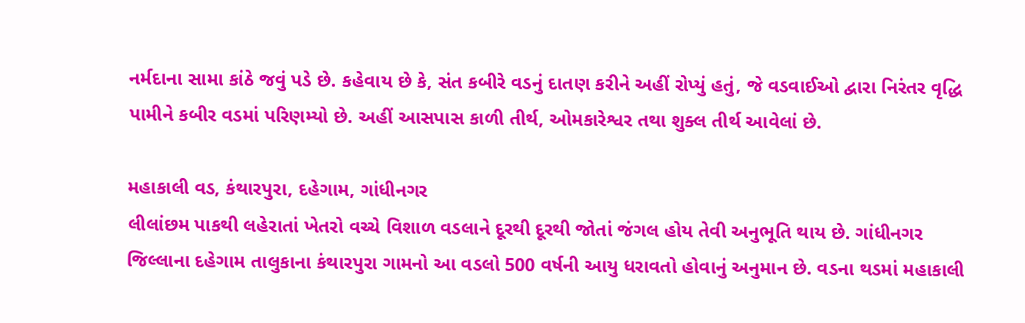નર્મદાના સામા કાંઠે જવું પડે છે. કહેવાય છે કે, સંત કબીરે વડનું દાતણ કરીને અહીં રોપ્યું હતું, જે વડવાઈઓ દ્વારા નિરંતર વૃદ્ધિ પામીને કબીર વડમાં પરિણમ્યો છે. અહીં આસપાસ કાળી તીર્થ, ઓમકારેશ્વર તથા શુક્લ તીર્થ આવેલાં છે.

મહાકાલી વડ, કંથારપુરા, દહેગામ, ગાંધીનગર
લીલાંછમ પાકથી લહેરાતાં ખેતરો વચ્ચે વિશાળ વડલાને દૂરથી દૂરથી જોતાં જંગલ હોય તેવી અનુભૂતિ થાય છે. ગાંધીનગર જિલ્લાના દહેગામ તાલુકાના કંથારપુરા ગામનો આ વડલો 500 વર્ષની આયુ ધરાવતો હોવાનું અનુમાન છે. વડના થડમાં મહાકાલી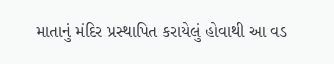માતાનું મંદિર પ્રસ્થાપિત કરાયેલું હોવાથી આ વડ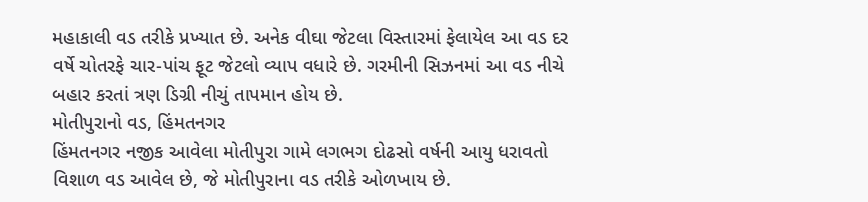મહાકાલી વડ તરીકે પ્રખ્યાત છે. અનેક વીઘા જેટલા વિસ્તારમાં ફેલાયેલ આ વડ દર વર્ષે ચોતરફે ચાર-પાંચ ફૂટ જેટલો વ્યાપ વધારે છે. ગરમીની સિઝનમાં આ વડ નીચે બહાર કરતાં ત્રણ ડિગ્રી નીચું તાપમાન હોય છે.
મોતીપુરાનો વડ, હિંમતનગર
હિંમતનગર નજીક આવેલા મોતીપુરા ગામે લગભગ દોઢસો વર્ષની આયુ ધરાવતો વિશાળ વડ આવેલ છે, જે મોતીપુરાના વડ તરીકે ઓળખાય છે.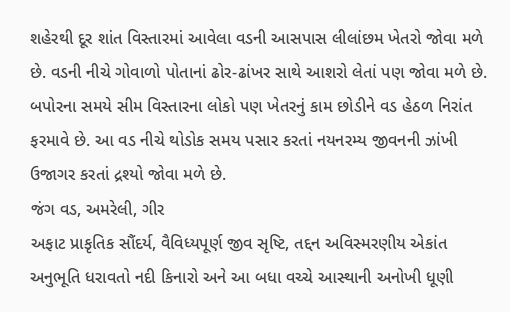શહેરથી દૂર શાંત વિસ્તારમાં આવેલા વડની આસપાસ લીલાંછમ ખેતરો જોવા મળે છે. વડની નીચે ગોવાળો પોતાનાં ઢોર-ઢાંખર સાથે આશરો લેતાં પણ જોવા મળે છે. બપોરના સમયે સીમ વિસ્તારના લોકો પણ ખેતરનું કામ છોડીને વડ હેઠળ નિરાંત ફરમાવે છે. આ વડ નીચે થોડોક સમય પસાર કરતાં નયનરમ્ય જીવનની ઝાંખી ઉજાગર કરતાં દ્રશ્યો જોવા મળે છે.
જંગ વડ, અમરેલી, ગીર
અફાટ પ્રાકૃતિક સૌંદર્ય, વૈવિધ્યપૂર્ણ જીવ સૃષ્ટિ, તદ્દન અવિસ્મરણીય એકાંત અનુભૂતિ ધરાવતો નદી કિનારો અને આ બધા વચ્ચે આસ્થાની અનોખી ધૂણી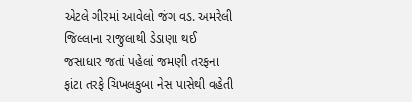એટલે ગીરમાં આવેલો જંગ વડ. અમરેલી જિલ્લાના રાજુલાથી ડેડાણા થઈ જસાધાર જતાં પહેલાં જમણી તરફના ફાંટા તરફે ચિખલકુબા નેસ પાસેથી વહેતી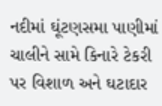નદીમાં ઘૂંટણસમા પાણીમાં ચાલીને સામે કિનારે ટેકરી પર વિશાળ અને ઘટાદાર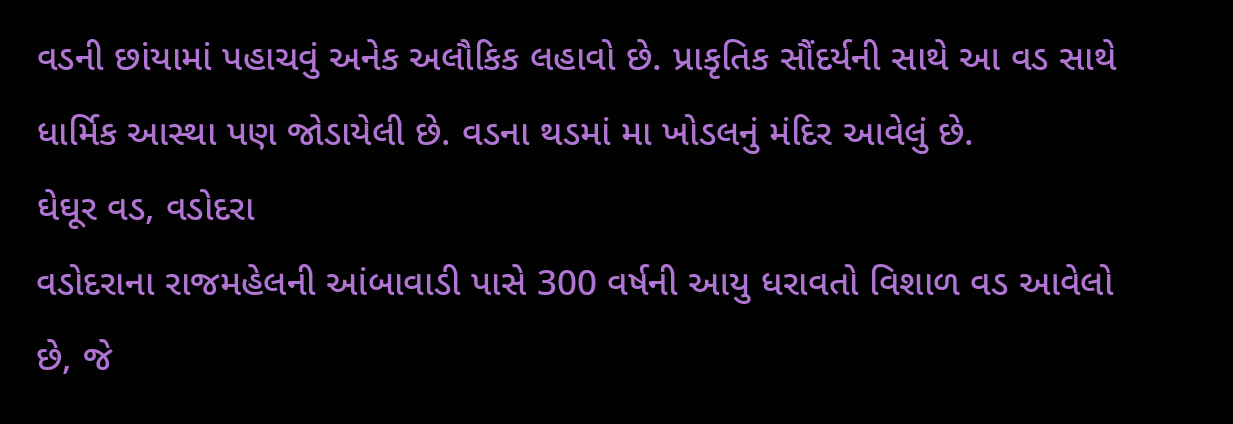વડની છાંયામાં પહાચવું અનેક અલૌકિક લહાવો છે. પ્રાકૃતિક સૌંદર્યની સાથે આ વડ સાથે ધાર્મિક આસ્થા પણ જોડાયેલી છે. વડના થડમાં મા ખોડલનું મંદિર આવેલું છે.
ઘેઘૂર વડ, વડોદરા
વડોદરાના રાજમહેલની આંબાવાડી પાસે 300 વર્ષની આયુ ધરાવતો વિશાળ વડ આવેલો છે, જે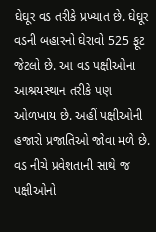ઘેઘૂર વડ તરીકે પ્રખ્યાત છે. ઘેઘૂર વડની બહારનો ઘેરાવો 525 ફૂટ જેટલો છે. આ વડ પક્ષીઓના આશ્રયસ્થાન તરીકે પણ ઓળખાય છે. અહીં પક્ષીઓની હજારો પ્રજાતિઓ જોવા મળે છે. વડ નીચે પ્રવેશતાની સાથે જ પક્ષીઓનો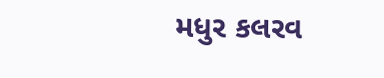મધુર કલરવ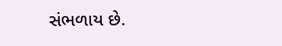સંભળાય છે.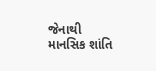જેનાથી માનસિક શાંતિ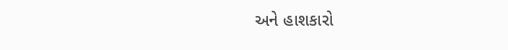અને હાશકારો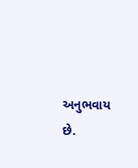અનુભવાય છે.